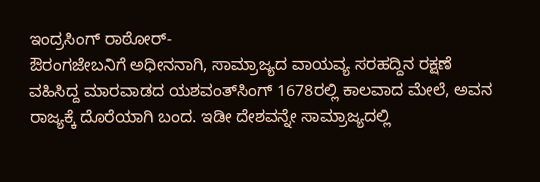ಇಂದ್ರಸಿಂಗ್ ರಾಠೋರ್-
ಔರಂಗಜೇಬನಿಗೆ ಅಧೀನನಾಗಿ, ಸಾಮ್ರಾಜ್ಯದ ವಾಯವ್ಯ ಸರಹದ್ದಿನ ರಕ್ಷಣೆ ವಹಿಸಿದ್ದ ಮಾರವಾಡದ ಯಶವಂತ್‍ಸಿಂಗ್ 1678ರಲ್ಲಿ ಕಾಲವಾದ ಮೇಲೆ, ಅವನ ರಾಜ್ಯಕ್ಕೆ ದೊರೆಯಾಗಿ ಬಂದ. ಇಡೀ ದೇಶವನ್ನೇ ಸಾಮ್ರಾಜ್ಯದಲ್ಲಿ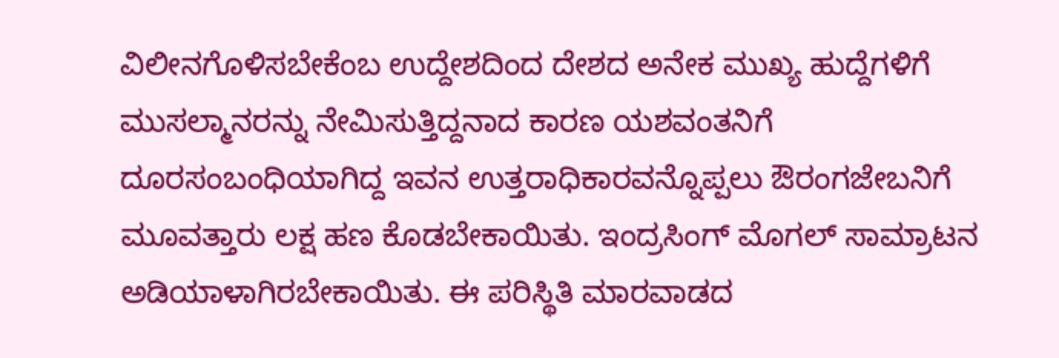ವಿಲೀನಗೊಳಿಸಬೇಕೆಂಬ ಉದ್ದೇಶದಿಂದ ದೇಶದ ಅನೇಕ ಮುಖ್ಯ ಹುದ್ದೆಗಳಿಗೆ ಮುಸಲ್ಮಾನರನ್ನು ನೇಮಿಸುತ್ತಿದ್ದನಾದ ಕಾರಣ ಯಶವಂತನಿಗೆ ದೂರಸಂಬಂಧಿಯಾಗಿದ್ದ ಇವನ ಉತ್ತರಾಧಿಕಾರವನ್ನೊಪ್ಪಲು ಔರಂಗಜೇಬನಿಗೆ ಮೂವತ್ತಾರು ಲಕ್ಷ ಹಣ ಕೊಡಬೇಕಾಯಿತು. ಇಂದ್ರಸಿಂಗ್ ಮೊಗಲ್ ಸಾಮ್ರಾಟನ ಅಡಿಯಾಳಾಗಿರಬೇಕಾಯಿತು. ಈ ಪರಿಸ್ಥಿತಿ ಮಾರವಾಡದ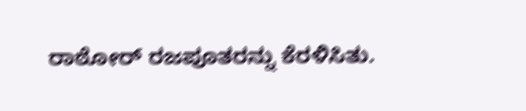ರಾಠೋರ್ ರಜಪೂತರನ್ನು ಕೆರಳಿಸಿತು.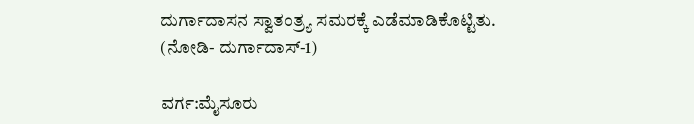ದುರ್ಗಾದಾಸನ ಸ್ವಾತಂತ್ರ್ಯ ಸಮರಕ್ಕೆ ಎಡೆಮಾಡಿಕೊಟ್ಟಿತು.       (ನೋಡಿ- ದುರ್ಗಾದಾಸ್-1)

ವರ್ಗ:ಮೈಸೂರು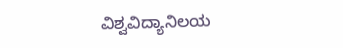ವಿಶ್ವವಿದ್ಯಾನಿಲಯ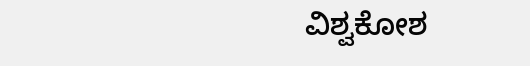ವಿಶ್ವಕೋಶ